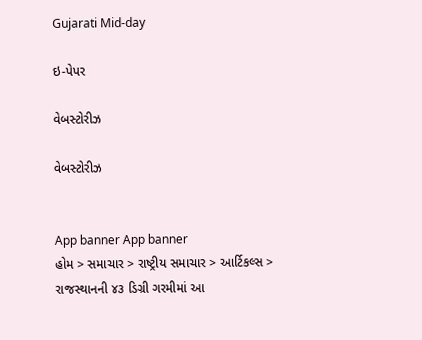Gujarati Mid-day

ઇ-પેપર

વેબસ્ટોરીઝ

વેબસ્ટોરીઝ


App banner App banner
હોમ > સમાચાર > રાષ્ટ્રીય સમાચાર > આર્ટિકલ્સ > રાજસ્થાનની ૪૩ ડિગ્રી ગરમીમાં આ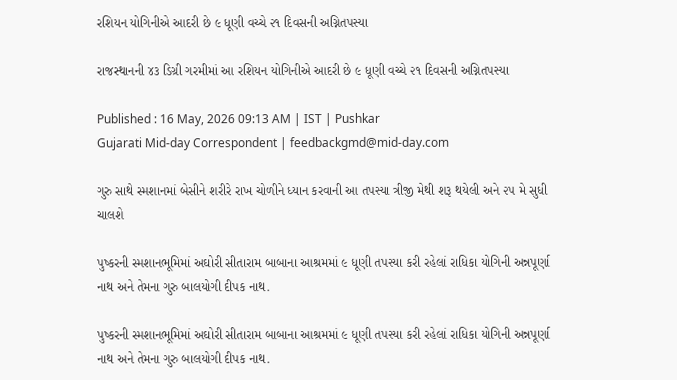રશિયન યોગિનીએ આદરી છે ૯ ધૂણી વચ્ચે ૨૧ દિવસની અગ્નિતપસ્યા

રાજસ્થાનની ૪૩ ડિગ્રી ગરમીમાં આ રશિયન યોગિનીએ આદરી છે ૯ ધૂણી વચ્ચે ૨૧ દિવસની અગ્નિતપસ્યા

Published : 16 May, 2026 09:13 AM | IST | Pushkar
Gujarati Mid-day Correspondent | feedbackgmd@mid-day.com

ગુરુ સાથે સ્મશાનમાં બેસીને શરીરે રાખ ચોળીને ધ્યાન કરવાની આ તપસ્યા ત્રીજી મેથી શરૂ થયેલી અને ૨૫ મે સુધી ચાલશે

પુષ્કરની સ્મશાનભૂમિમાં અઘોરી સીતારામ બાબાના આશ્રમમાં ૯ ધૂણી તપસ્યા કરી રહેલાં રાધિકા યોગિની અન્નપૂર્ણા નાથ અને તેમના ગુરુ બાલયોગી દીપક નાથ.

પુષ્કરની સ્મશાનભૂમિમાં અઘોરી સીતારામ બાબાના આશ્રમમાં ૯ ધૂણી તપસ્યા કરી રહેલાં રાધિકા યોગિની અન્નપૂર્ણા નાથ અને તેમના ગુરુ બાલયોગી દીપક નાથ.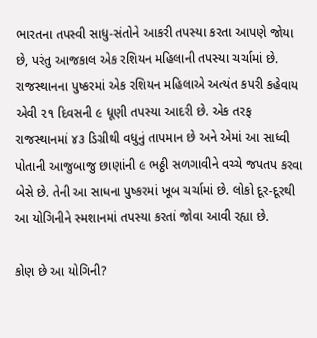ભારતના તપસ્વી સાધુ-સંતોને આકરી તપસ્યા કરતા આપણે જોયા છે, પરંતુ આજકાલ એક રશિયન મહિલાની તપસ્યા ચર્ચામાં છે. રાજસ્થાનના પુષ્કરમાં એક ર‌શિયન મહિલાએ અત્યંત કપરી કહેવાય એવી ૨૧ દિવસની ૯ ધૂણી તપસ્યા આદરી છે. એક તરફ  રાજસ્થાનમાં ૪૩ ડિગ્રીથી વધુનું તાપમાન છે અને એમાં આ સાધ્વી પોતાની આજુબાજુ છાણાંની ૯ ભઠ્ઠી સળગાવીને વચ્ચે જપતપ કરવા બેસે છે. તેની આ સાધના પુષ્કરમાં ખૂબ ચર્ચામાં છે. લોકો દૂર-દૂરથી આ યોગિનીને સ્મશાનમાં તપસ્યા કરતાં જોવા આવી રહ્યા છે.

કોણ છે આ યોગિની?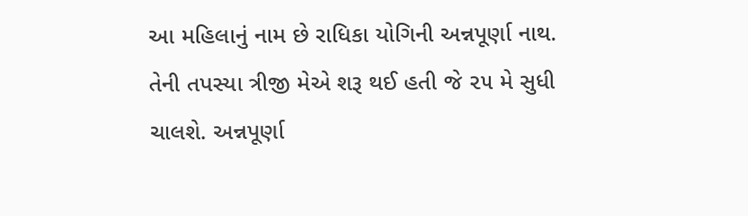આ મહિલાનું નામ છે રાધિકા યોગિની અન્નપૂર્ણા નાથ. તેની તપસ્યા ત્રીજી મેએ શરૂ થઈ હતી જે ૨૫ મે સુધી ચાલશે. અન્નપૂર્ણા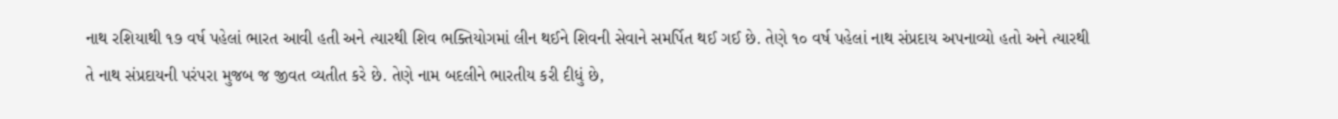નાથ રશિયાથી ૧૭ વર્ષ પહેલાં ભારત આવી હતી અને ત્યારથી શિવ ભક્તિયોગમાં લીન થઈને શિવની સેવાને સમર્પિત થઈ ગઈ છે. તેણે ૧૦ વર્ષ પહેલાં નાથ સંપ્રદાય અપનાવ્યો હતો અને ત્યારથી તે નાથ સંપ્રદાયની પરંપરા મુજબ જ જીવત વ્યતીત કરે છે. તેણે નામ બદલીને ભારતીય કરી દીધું છે,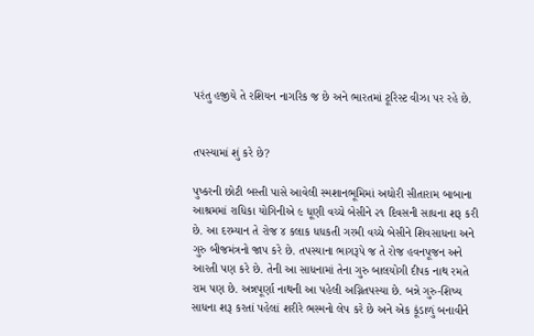પરંતુ હજીયે તે રશિયન નાગરિક જ છે અને ભારતમાં ટૂરિસ્ટ વીઝા પર રહે છે.


તપસ્યામાં શું કરે છે?

પુષ્કરની છોટી બસ્તી પાસે આવેલી સ્મશાનભૂમિમાં અઘોરી સીતારામ બાબાના આશ્રમમાં રાધિકા યોગિનીએ ૯ ધૂણી વચ્ચે બેસીને ૨૧ દિવસની સાધના શરૂ કરી છે. આ દરમ્યાન તે રોજ ૪ કલાક ધધકતી ગરમી વચ્ચે બેસીને શિવસાધના અને ગુરુ બીજમંત્રનો જાપ કરે છે. તપસ્યાના ભાગરૂપે જ તે રોજ હવનપૂજન અને આરતી પણ કરે છે. તેની આ સાધનામાં તેના ગુરુ બાલયોગી દીપક નાથ રમતે રામ પણ છે. અન્નપૂર્ણા નાથની આ પહેલી અગ્નિતપસ્યા છે. બન્ને ગુરુ-શિષ્ય સાધના શરૂ કરતાં પહેલાં શરીરે ભસ્મનો લેપ કરે છે અને એક કૂંડાળું બનાવીને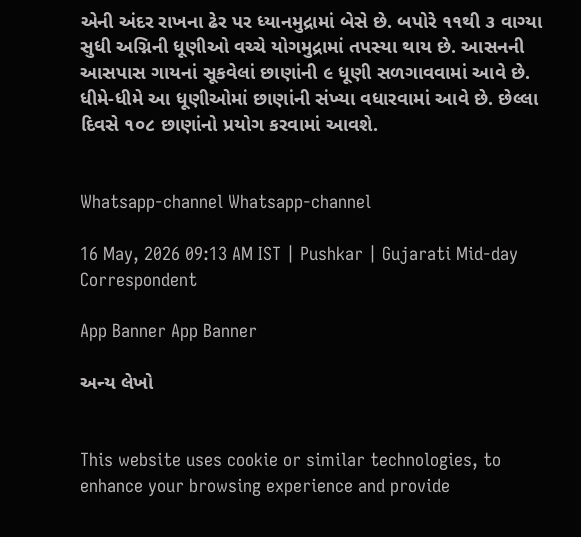એની અંદર રાખના ઢેર પર ધ્યાનમુદ્રામાં બેસે છે. બપોરે ૧૧થી ૩ વાગ્યા સુધી અગ્નિની ધૂણીઓ વચ્ચે યોગમુદ્રામાં તપસ્યા થાય છે. આસનની આસપાસ ગાયનાં સૂકવેલાં છાણાંની ૯ ધૂણી સળગાવવામાં આવે છે. ધીમે-ધીમે આ ધૂણીઓમાં છાણાંની સંખ્યા વધારવામાં આવે છે. છેલ્લા દિવસે ૧૦૮ છાણાંનો પ્રયોગ કરવામાં આવશે.


Whatsapp-channel Whatsapp-channel

16 May, 2026 09:13 AM IST | Pushkar | Gujarati Mid-day Correspondent

App Banner App Banner

અન્ય લેખો


This website uses cookie or similar technologies, to enhance your browsing experience and provide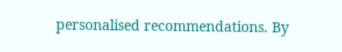personalised recommendations. By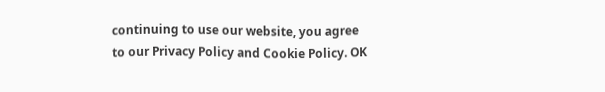continuing to use our website, you agree to our Privacy Policy and Cookie Policy. OK